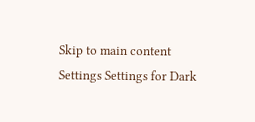Skip to main content
Settings Settings for Dark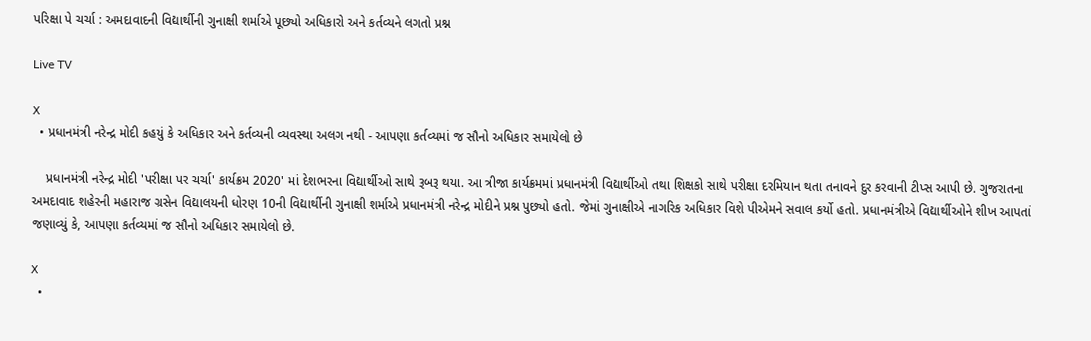પરિક્ષા પે ચર્ચા : અમદાવાદની વિદ્યાર્થીની ગુનાક્ષી શર્માએ પૂછ્યો અધિકારો અને કર્તવ્યને લગતો પ્રશ્ન

Live TV

X
  • પ્રધાનમંત્રી નરેન્દ્ર મોદી કહયું કે અધિકાર અને કર્તવ્યની વ્યવસ્થા અલગ નથી - આપણા કર્તવ્યમાં જ સૌનો અધિકાર સમાયેલો છે

    પ્રધાનમંત્રી નરેન્દ્ર મોદી 'પરીક્ષા પર ચર્ચા' કાર્યક્રમ 2020' માં દેશભરના વિદ્યાર્થીઓ સાથે રૂબરૂ થયા. આ ત્રીજા કાર્યક્રમમાં પ્રધાનમંત્રી વિદ્યાર્થીઓ તથા શિક્ષકો સાથે પરીક્ષા દરમિયાન થતા તનાવને દુર કરવાની ટીપ્સ આપી છે. ગુજરાતના અમદાવાદ શહેરની મહારાજ ગ્રસેન વિદ્યાલયની ધોરણ 10ની વિદ્યાર્થીની ગુનાક્ષી શર્માએ પ્રધાનમંત્રી નરેન્દ્ર મોદીને પ્રશ્ન પુછ્યો હતો. જેમાં ગુનાક્ષીએ નાગરિક અધિકાર વિશે પીએમને સવાલ કર્યો હતો. પ્રધાનમંત્રીએ વિદ્યાર્થીઓને શીખ આપતાં જણાવ્યું કે, આપણા કર્તવ્યમાં જ સૌનો અધિકાર સમાયેલો છે.

X
  •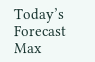Today’s Forecast Max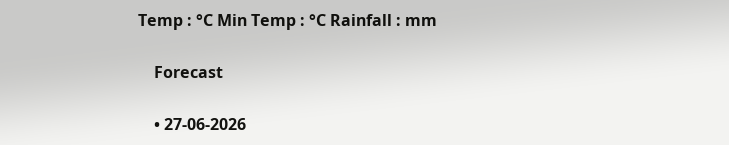Temp : °C Min Temp : °C Rainfall : mm

    Forecast

    • 27-06-2026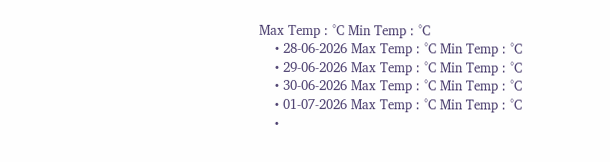Max Temp : °C Min Temp : °C
    • 28-06-2026 Max Temp : °C Min Temp : °C
    • 29-06-2026 Max Temp : °C Min Temp : °C
    • 30-06-2026 Max Temp : °C Min Temp : °C
    • 01-07-2026 Max Temp : °C Min Temp : °C
    •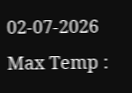02-07-2026 Max Temp :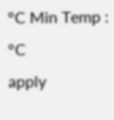°C Min Temp : °C
apply